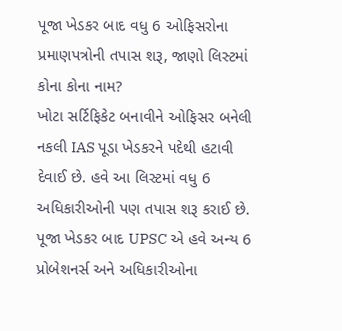પૂજા ખેડકર બાદ વધુ 6 ઓફિસરોના પ્રમાણપત્રોની તપાસ શરૂ, જાણો લિસ્ટમાં કોના કોના નામ?
ખોટા સર્ટિફિકેટ બનાવીને ઓફિસર બનેલી નકલી IAS પૂડા ખેડકરને પદેથી હટાવી દેવાઈ છે. હવે આ લિસ્ટમાં વધુ 6 અધિકારીઓની પણ તપાસ શરૂ કરાઈ છે.
પૂજા ખેડકર બાદ UPSC એ હવે અન્ય 6 પ્રોબેશનર્સ અને અધિકારીઓના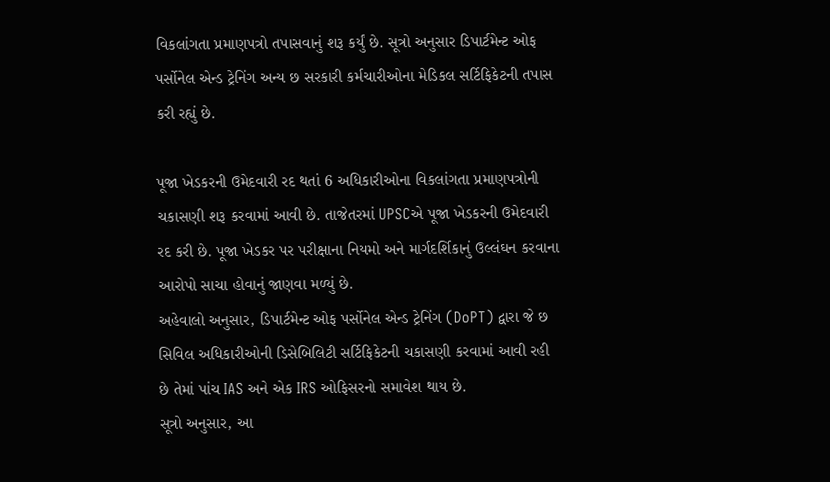વિકલાંગતા પ્રમાણપત્રો તપાસવાનું શરૂ કર્યું છે. સૂત્રો અનુસાર ડિપાર્ટમેન્ટ ઓફ પર્સોનેલ એન્ડ ટ્રેનિંગ અન્ય છ સરકારી કર્મચારીઓના મેડિકલ સર્ટિફિકેટની તપાસ કરી રહ્યું છે.

પૂજા ખેડકરની ઉમેદવારી રદ થતાં 6 અધિકારીઓના વિકલાંગતા પ્રમાણપત્રોની ચકાસણી શરૂ કરવામાં આવી છે. તાજેતરમાં UPSCએ પૂજા ખેડકરની ઉમેદવારી રદ કરી છે. પૂજા ખેડકર પર પરીક્ષાના નિયમો અને માર્ગદર્શિકાનું ઉલ્લંઘન કરવાના આરોપો સાચા હોવાનું જાણવા મળ્યું છે.
અહેવાલો અનુસાર, ડિપાર્ટમેન્ટ ઓફ પર્સોનેલ એન્ડ ટ્રેનિંગ (DoPT) દ્વારા જે છ સિવિલ અધિકારીઓની ડિસેબિલિટી સર્ટિફિકેટની ચકાસણી કરવામાં આવી રહી છે તેમાં પાંચ IAS અને એક IRS ઓફિસરનો સમાવેશ થાય છે.
સૂત્રો અનુસાર, આ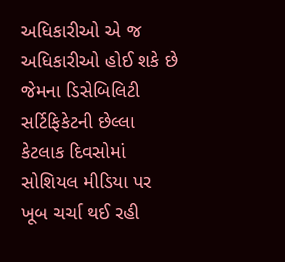અધિકારીઓ એ જ અધિકારીઓ હોઈ શકે છે જેમના ડિસેબિલિટી સર્ટિફિકેટની છેલ્લા કેટલાક દિવસોમાં સોશિયલ મીડિયા પર ખૂબ ચર્ચા થઈ રહી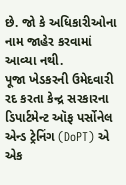છે. જો કે અધિકારીઓના નામ જાહેર કરવામાં આવ્યા નથી.
પૂજા ખેડકરની ઉમેદવારી રદ કરતા કેન્દ્ર સરકારના ડિપાર્ટમેન્ટ ઑફ પર્સોનેલ એન્ડ ટ્રેનિંગ (DoPT) એ એક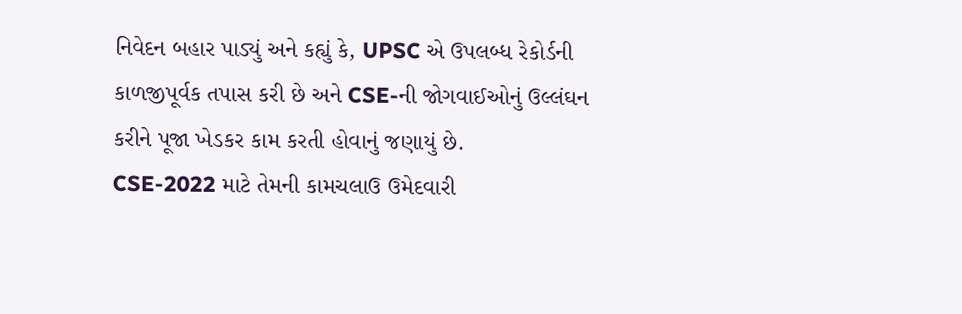નિવેદન બહાર પાડ્યું અને કહ્યું કે, UPSC એ ઉપલબ્ધ રેકોર્ડની કાળજીપૂર્વક તપાસ કરી છે અને CSE-ની જોગવાઈઓનું ઉલ્લંઘન કરીને પૂજા ખેડકર કામ કરતી હોવાનું જણાયું છે.
CSE-2022 માટે તેમની કામચલાઉ ઉમેદવારી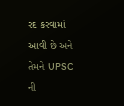રદ કરવામાં આવી છે અને તેમને UPSC ની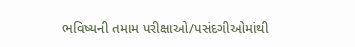ભવિષ્યની તમામ પરીક્ષાઓ/પસંદગીઓમાંથી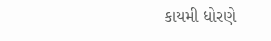કાયમી ધોરણે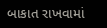બાકાત રાખવામાં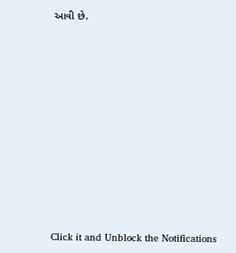આવી છે.












Click it and Unblock the Notifications